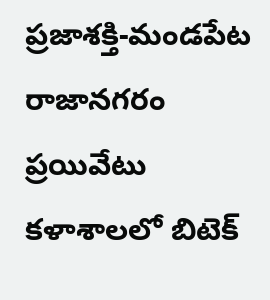ప్రజాశక్తి-మండపేట
రాజానగరం ప్రయివేటు కళాశాలలో బిటెక్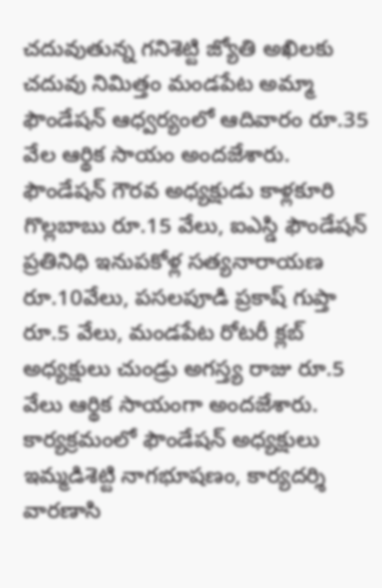చదువుతున్న గనిశెట్టి జ్యోతి అఖిలకు చదువు నిమిత్తం మండపేట అమ్మా ఫౌండేషన్ ఆధ్వర్యంలో ఆదివారం రూ.35 వేల ఆర్థిక సాయం అందజేశారు. ఫౌండేషన్ గౌరవ అధ్యక్షుడు కాళ్లకూరి గొల్లబాబు రూ.15 వేలు, ఐఎస్డి ఫౌండేషన్ ప్రతినిధి ఇనుపకోళ్ల సత్యనారాయణ రూ.10వేలు, పసలపూడి ప్రకాష్ గుప్తా రూ.5 వేలు, మండపేట రోటరీ క్లబ్ అధ్యక్షులు చుండ్రు అగస్త్య రాజు రూ.5 వేలు ఆర్థిక సాయంగా అందజేశారు. కార్యక్రమంలో ఫౌండేషన్ అధ్యక్షులు ఇమ్మడిశెట్టి నాగభూషణం, కార్యదర్శి వారణాసి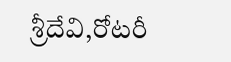శ్రీదేవి,రోటరీ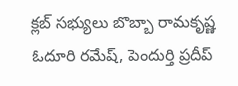క్లబ్ సభ్యులు బొబ్బా రామకృష్ణ ఓదూరి రమేష్, పెందుర్తి ప్రదీప్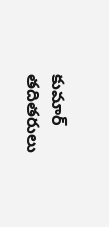కుమార్ తదితరులు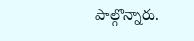పాల్గొన్నారు.